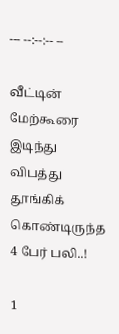--- --:--:-- --

வீட்டின் மேற்கூரை இடிந்து விபத்து தூங்கிக் கொண்டிருந்த 4 பேர் பலி..!

1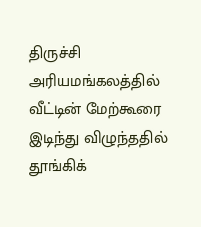திருச்சி அரியமங்கலத்தில் வீட்டின் மேற்கூரை இடிந்து விழுந்ததில் தூங்கிக்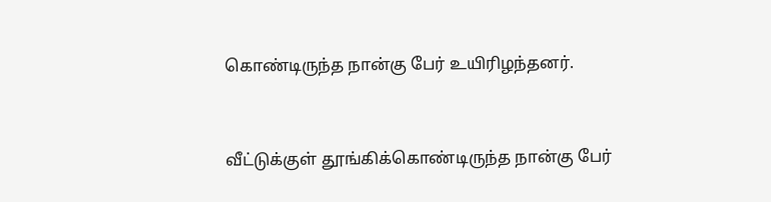கொண்டிருந்த நான்கு பேர் உயிரிழந்தனர்.



வீட்டுக்குள் தூங்கிக்கொண்டிருந்த நான்கு பேர்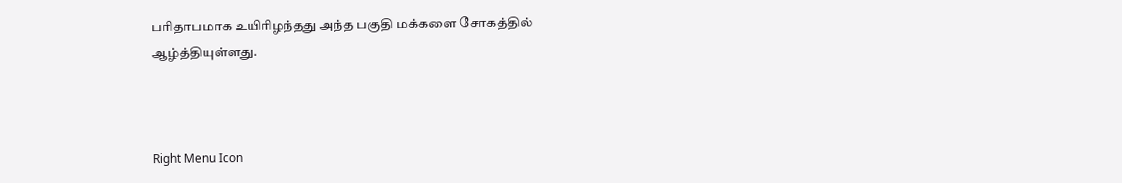பரிதாபமாக உயிரிழந்தது அந்த பகுதி மக்களை சோகத்தில் ஆழ்த்தியுள்ளது.



Right Menu Icon